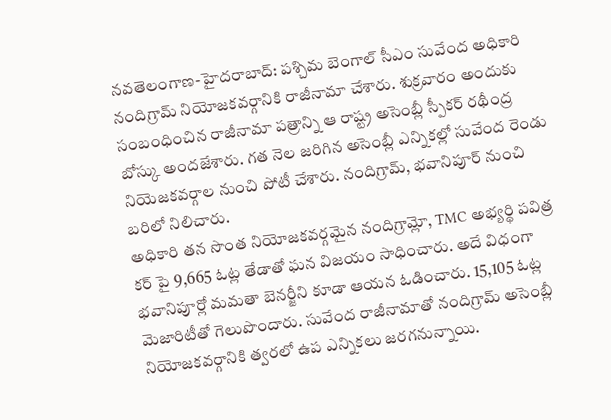నవతెలంగాణ-హైదరాబాద్: పశ్చిమ బెంగాల్ సీఎం సువేంద అధికారి నందిగ్రామ్ నియోజకవర్గానికి రాజీనామా చేశారు. శుక్రవారం అందుకు సంబంధించిన రాజీనామా పత్రాన్ని ఆ రాష్ట్ర అసెంబ్లీ స్పీకర్ రథీంద్ర బోస్కు అందజేశారు. గత నెల జరిగిన అసెంబ్లీ ఎన్నికల్లో సువేంద రెండు నియెజకవర్గాల నుంచి పోటీ చేశారు. నందిగ్రామ్, భవానిపూర్ నుంచి బరిలో నిలిచారు.
అధికారి తన సొంత నియోజకవర్గమైన నందిగ్రామ్లో, TMC అభ్యర్థి పవిత్ర కర్ పై 9,665 ఓట్ల తేడాతో ఘన విజయం సాధించారు. అదే విధంగా భవానిపూర్లో మమతా బెనర్జీని కూడా ఆయన ఓడించారు. 15,105 ఓట్ల మెజారిటీతో గెలుపొందారు. సువేంద రాజీనామాతో నందిగ్రామ్ అసెంబ్లీ నియోజకవర్గానికి త్వరలో ఉప ఎన్నికలు జరగనున్నాయి.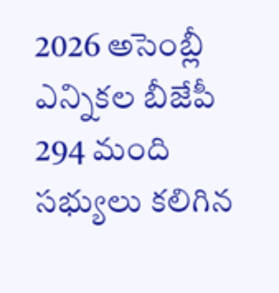2026 అసెంబ్లీ ఎన్నికల బీజేపీ 294 మంది సభ్యులు కలిగిన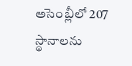అసెంబ్లీలో 207 స్థానాలను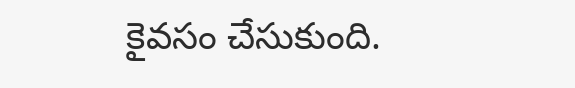కైవసం చేసుకుంది.